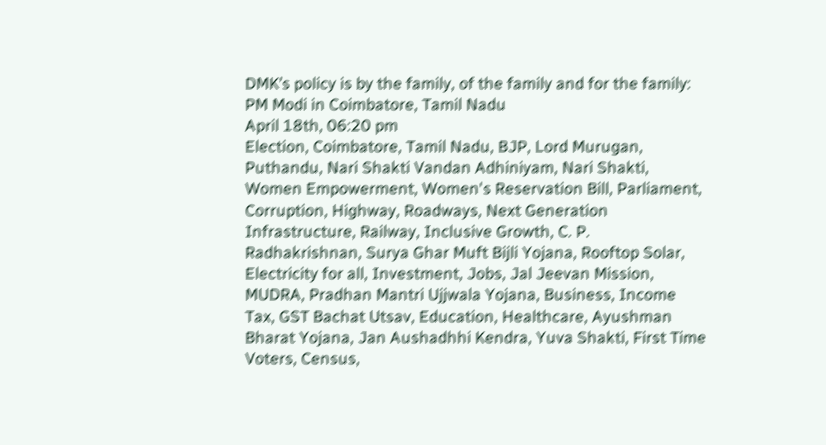DMK’s policy is by the family, of the family and for the family: PM Modi in Coimbatore, Tamil Nadu
April 18th, 06:20 pm
Election, Coimbatore, Tamil Nadu, BJP, Lord Murugan, Puthandu, Nari Shakti Vandan Adhiniyam, Nari Shakti, Women Empowerment, Women's Reservation Bill, Parliament, Corruption, Highway, Roadways, Next Generation Infrastructure, Railway, Inclusive Growth, C. P. Radhakrishnan, Surya Ghar Muft Bijli Yojana, Rooftop Solar, Electricity for all, Investment, Jobs, Jal Jeevan Mission, MUDRA, Pradhan Mantri Ujjwala Yojana, Business, Income Tax, GST Bachat Utsav, Education, Healthcare, Ayushman Bharat Yojana, Jan Aushadhhi Kendra, Yuva Shakti, First Time Voters, Census,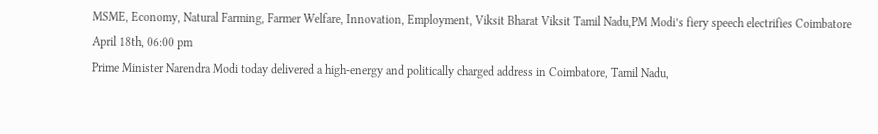MSME, Economy, Natural Farming, Farmer Welfare, Innovation, Employment, Viksit Bharat Viksit Tamil Nadu,PM Modi’s fiery speech electrifies Coimbatore
April 18th, 06:00 pm
Prime Minister Narendra Modi today delivered a high-energy and politically charged address in Coimbatore, Tamil Nadu,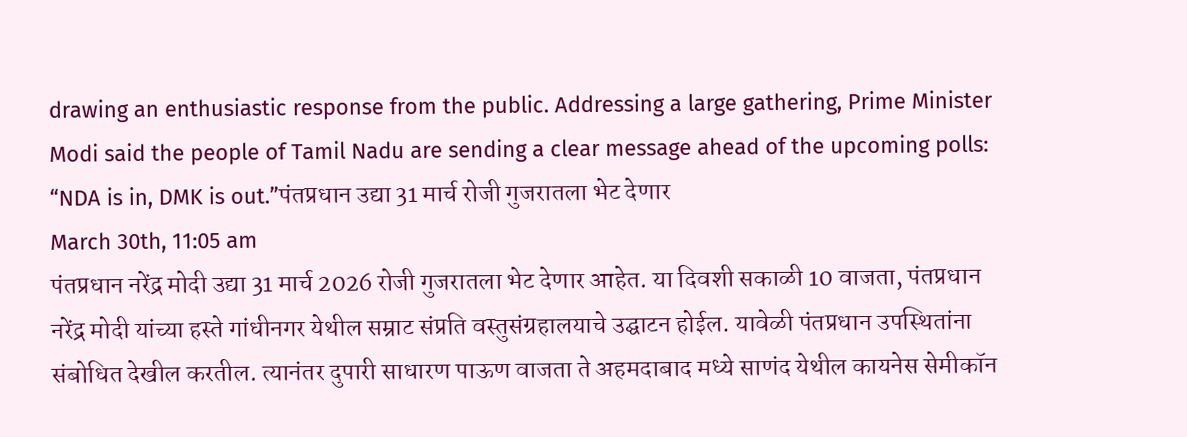drawing an enthusiastic response from the public. Addressing a large gathering, Prime Minister Modi said the people of Tamil Nadu are sending a clear message ahead of the upcoming polls: “NDA is in, DMK is out.”पंतप्रधान उद्या 31 मार्च रोजी गुजरातला भेट देणार
March 30th, 11:05 am
पंतप्रधान नरेंद्र मोदी उद्या 31 मार्च 2026 रोजी गुजरातला भेट देणार आहेत. या दिवशी सकाळी 10 वाजता, पंतप्रधान नरेंद्र मोदी यांच्या हस्ते गांधीनगर येथील सम्राट संप्रति वस्तुसंग्रहालयाचे उद्घाटन होईल. यावेळी पंतप्रधान उपस्थितांना संबोधित देखील करतील. त्यानंतर दुपारी साधारण पाऊण वाजता ते अहमदाबाद मध्ये साणंद येथील कायनेस सेमीकॉन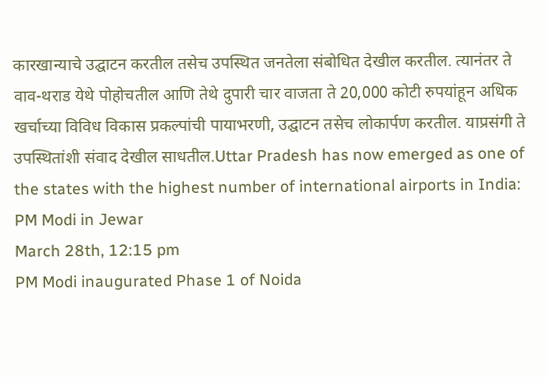कारखान्याचे उद्घाटन करतील तसेच उपस्थित जनतेला संबोधित देखील करतील. त्यानंतर ते वाव-थराड येथे पोहोचतील आणि तेथे दुपारी चार वाजता ते 20,000 कोटी रुपयांहून अधिक खर्चाच्या विविध विकास प्रकल्पांची पायाभरणी, उद्घाटन तसेच लोकार्पण करतील. याप्रसंगी ते उपस्थितांशी संवाद देखील साधतील.Uttar Pradesh has now emerged as one of the states with the highest number of international airports in India: PM Modi in Jewar
March 28th, 12:15 pm
PM Modi inaugurated Phase 1 of Noida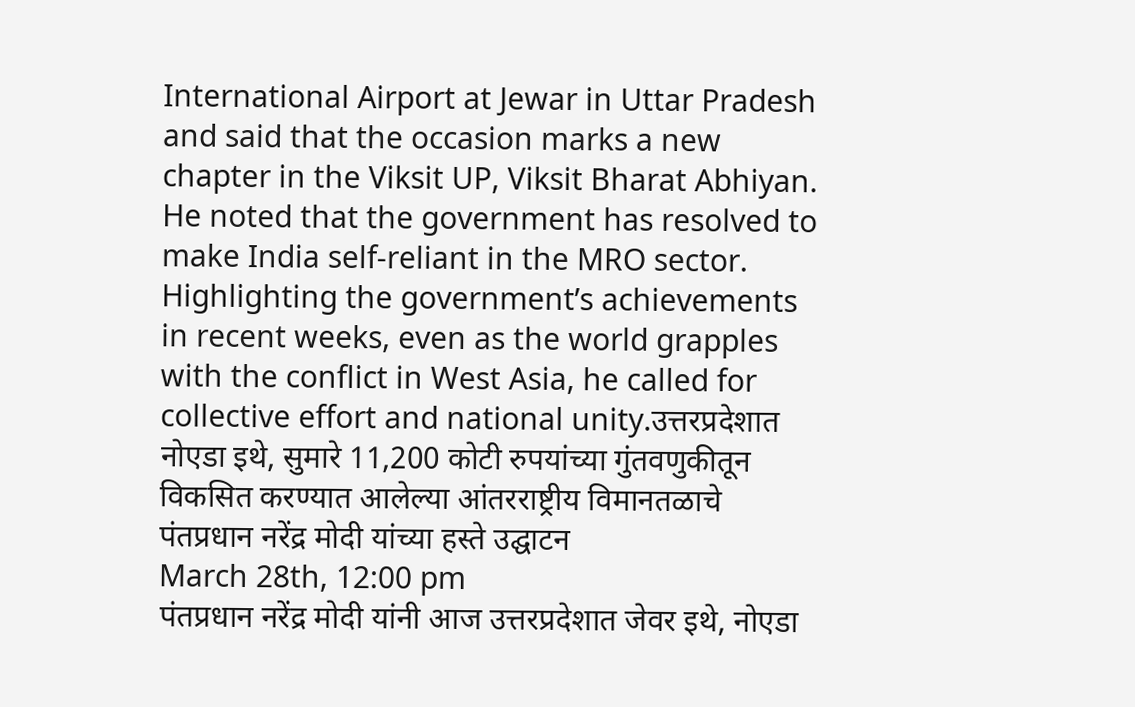International Airport at Jewar in Uttar Pradesh and said that the occasion marks a new chapter in the Viksit UP, Viksit Bharat Abhiyan. He noted that the government has resolved to make India self-reliant in the MRO sector. Highlighting the government’s achievements in recent weeks, even as the world grapples with the conflict in West Asia, he called for collective effort and national unity.उत्तरप्रदेशात नोएडा इथे, सुमारे 11,200 कोटी रुपयांच्या गुंतवणुकीतून विकसित करण्यात आलेल्या आंतरराष्ट्रीय विमानतळाचे पंतप्रधान नरेंद्र मोदी यांच्या हस्ते उद्घाटन
March 28th, 12:00 pm
पंतप्रधान नरेंद्र मोदी यांनी आज उत्तरप्रदेशात जेवर इथे, नोएडा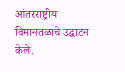आंतरराष्ट्रीय विमानतळाचे उद्घाटन केले.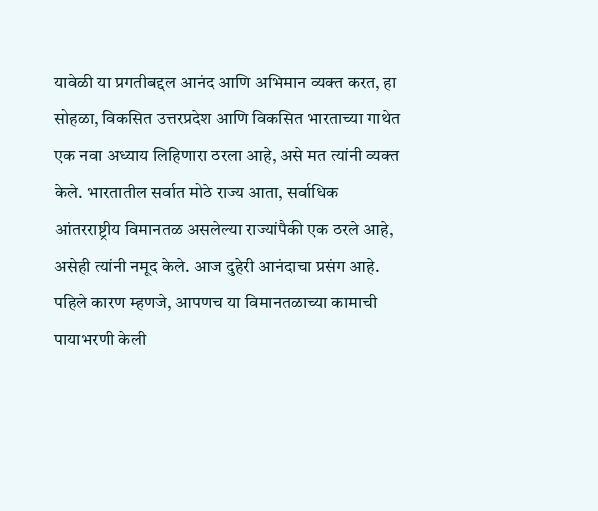यावेळी या प्रगतीबद्दल आनंद आणि अभिमान व्यक्त करत, हा सोहळा, विकसित उत्तरप्रदेश आणि विकसित भारताच्या गाथेत एक नवा अध्याय लिहिणारा ठरला आहे, असे मत त्यांनी व्यक्त केले. भारतातील सर्वात मोठे राज्य आता, सर्वाधिक आंतरराष्ट्रीय विमानतळ असलेल्या राज्यांपैकी एक ठरले आहे, असेही त्यांनी नमूद केले. आज दुहेरी आनंदाचा प्रसंग आहे. पहिले कारण म्हणजे, आपणच या विमानतळाच्या कामाची पायाभरणी केली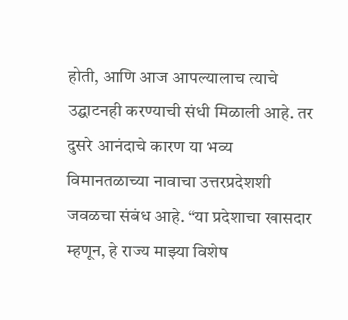होती, आणि आज आपल्यालाच त्याचे उद्घाटनही करण्याची संधी मिळाली आहे. तर दुसरे आनंदाचे कारण या भव्य विमानतळाच्या नावाचा उत्तरप्रदेशशी जवळचा संबंध आहे. “या प्रदेशाचा खासदार म्हणून, हे राज्य माझ्या विशेष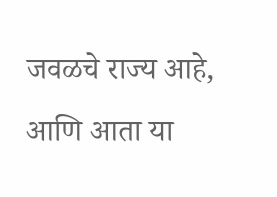जवळचे राज्य आहे, आणि आता या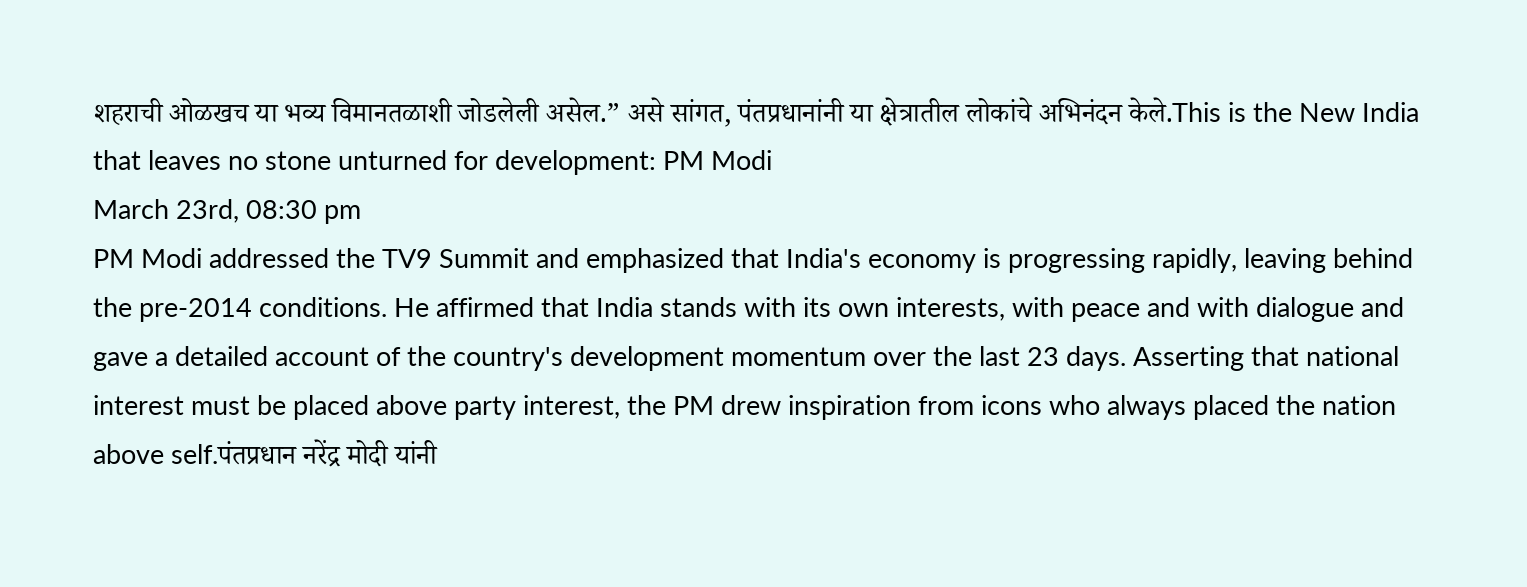शहराची ओळखच या भव्य विमानतळाशी जोडलेली असेल.” असे सांगत, पंतप्रधानांनी या क्षेत्रातील लोकांचे अभिनंदन केले.This is the New India that leaves no stone unturned for development: PM Modi
March 23rd, 08:30 pm
PM Modi addressed the TV9 Summit and emphasized that India's economy is progressing rapidly, leaving behind the pre-2014 conditions. He affirmed that India stands with its own interests, with peace and with dialogue and gave a detailed account of the country's development momentum over the last 23 days. Asserting that national interest must be placed above party interest, the PM drew inspiration from icons who always placed the nation above self.पंतप्रधान नरेंद्र मोदी यांनी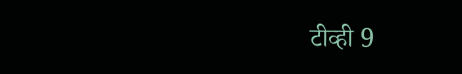टीव्ही 9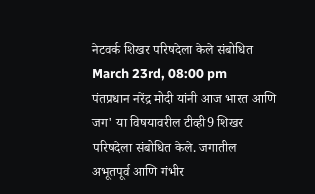नेटवर्क शिखर परिषदेला केले संबोधित
March 23rd, 08:00 pm
पंतप्रधान नरेंद्र मोदी यांनी आज भारत आणि जग' या विषयावरील टीव्ही9 शिखर परिषदेला संबोधित केले. जगातील अभूतपूर्व आणि गंभीर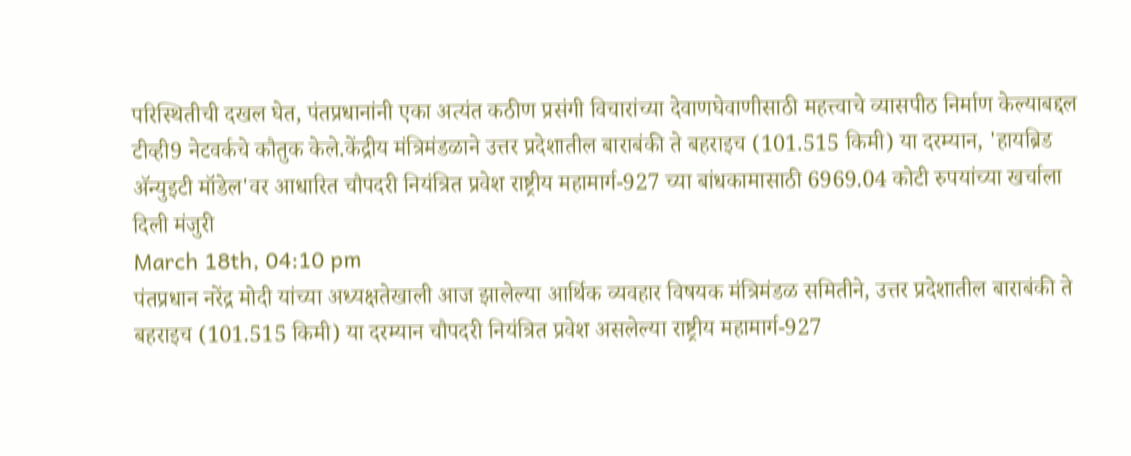परिस्थितीची दखल घेत, पंतप्रधानांनी एका अत्यंत कठीण प्रसंगी विचारांच्या देवाणघेवाणीसाठी महत्त्वाचे व्यासपीठ निर्माण केल्याबद्दल टीव्ही9 नेटवर्कचे कौतुक केले.केंद्रीय मंत्रिमंडळाने उत्तर प्रदेशातील बाराबंकी ते बहराइच (101.515 किमी) या दरम्यान, 'हायब्रिड ॲन्युइटी मॉडेल'वर आधारित चौपदरी नियंत्रित प्रवेश राष्ट्रीय महामार्ग-927 च्या बांधकामासाठी 6969.04 कोटी रुपयांच्या खर्चाला दिली मंजुरी
March 18th, 04:10 pm
पंतप्रधान नरेंद्र मोदी यांच्या अध्यक्षतेखाली आज झालेल्या आर्थिक व्यवहार विषयक मंत्रिमंडळ समितीने, उत्तर प्रदेशातील बाराबंकी ते बहराइच (101.515 किमी) या दरम्यान चौपदरी नियंत्रित प्रवेश असलेल्या राष्ट्रीय महामार्ग-927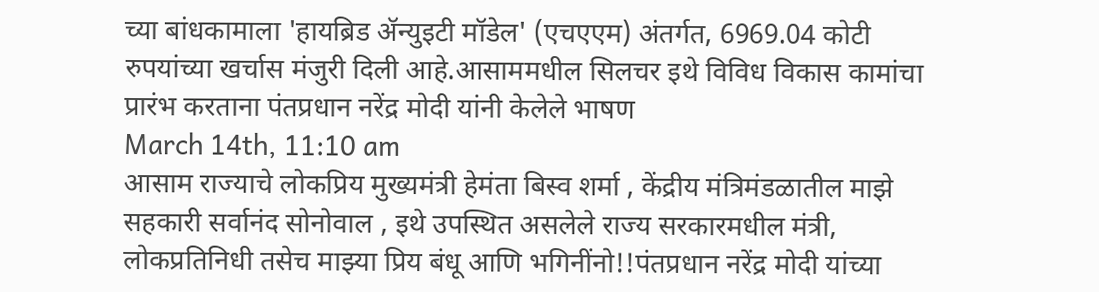च्या बांधकामाला 'हायब्रिड ॲन्युइटी मॉडेल' (एचएएम) अंतर्गत, 6969.04 कोटी रुपयांच्या खर्चास मंजुरी दिली आहे.आसाममधील सिलचर इथे विविध विकास कामांचा प्रारंभ करताना पंतप्रधान नरेंद्र मोदी यांनी केलेले भाषण
March 14th, 11:10 am
आसाम राज्याचे लोकप्रिय मुख्यमंत्री हेमंता बिस्व शर्मा , केंद्रीय मंत्रिमंडळातील माझे सहकारी सर्वानंद सोनोवाल , इथे उपस्थित असलेले राज्य सरकारमधील मंत्री, लोकप्रतिनिधी तसेच माझ्या प्रिय बंधू आणि भगिनींनो!!पंतप्रधान नरेंद्र मोदी यांच्या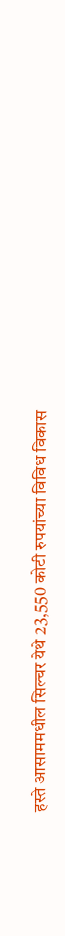हस्ते आसाममधील सिल्चर येथे 23,550 कोटी रुपयांच्या विविध विकास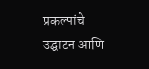प्रकल्पांचे उद्घाटन आणि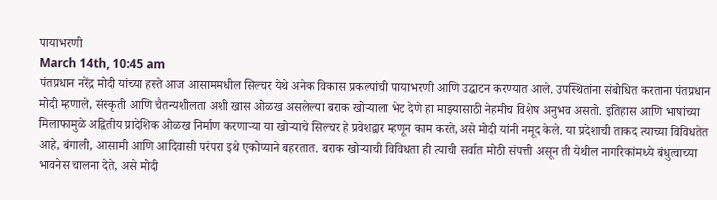पायाभरणी
March 14th, 10:45 am
पंतप्रधान नरेंद्र मोदी यांच्या हस्ते आज आसाममधील सिल्चर येथे अनेक विकास प्रकल्पांची पायाभरणी आणि उद्घाटन करण्यात आले. उपस्थितांना संबोधित करताना पंतप्रधान मोदी म्हणाले, संस्कृती आणि चैतन्यशीलता अशी खास ओळख असलेल्या बराक खोऱ्याला भेट देणे हा माझ्यासाठी नेहमीच विशेष अनुभव असतो. इतिहास आणि भाषांच्या मिलाफामुळे अद्वितीय प्रादेशिक ओळख निर्माण करणाऱ्या या खोऱ्याचे सिल्चर हे प्रवेशद्वार म्हणून काम करते,असे मोदी यांनी नमूद केले. या प्रदेशाची ताकद त्याच्या विविधतेत आहे, बंगाली, आसामी आणि आदिवासी परंपरा इथे एकोप्याने बहरतात. बराक खोऱ्याची विविधता ही त्याची सर्वात मोठी संपत्ती असून ती येथील नागरिकांमध्ये बंधुत्वाच्या भावनेस चालना देते, असे मोदी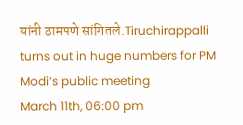यांनी ठामपणे सांगितले.Tiruchirappalli turns out in huge numbers for PM Modi’s public meeting
March 11th, 06:00 pm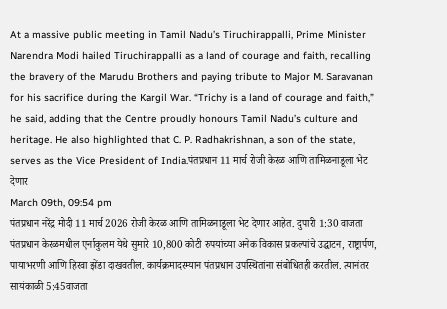At a massive public meeting in Tamil Nadu’s Tiruchirappalli, Prime Minister Narendra Modi hailed Tiruchirappalli as a land of courage and faith, recalling the bravery of the Marudu Brothers and paying tribute to Major M. Saravanan for his sacrifice during the Kargil War. “Trichy is a land of courage and faith,” he said, adding that the Centre proudly honours Tamil Nadu’s culture and heritage. He also highlighted that C. P. Radhakrishnan, a son of the state, serves as the Vice President of India.पंतप्रधान 11 मार्च रोजी केरळ आणि तामिळनाडूला भेट देणार
March 09th, 09:54 pm
पंतप्रधान नरेंद्र मोदी 11 मार्च 2026 रोजी केरळ आणि तामिळनाडूला भेट देणार आहेत. दुपारी 1:30 वाजता पंतप्रधान केरळमधील एर्नाकुलम येथे सुमारे 10,800 कोटी रुपयांच्या अनेक विकास प्रकल्पांचे उद्घाटन, राष्ट्रार्पण, पायाभरणी आणि हिरवा झेंडा दाखवतील. कार्यक्रमादरम्यान पंतप्रधान उपस्थितांना संबोधितही करतील. त्यानंतर सायंकाळी 5:45वाजता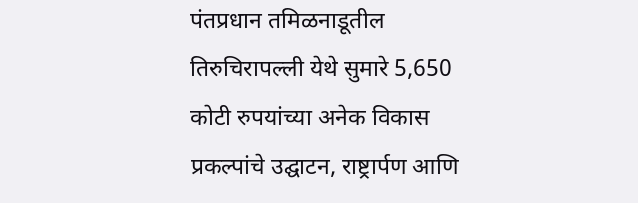पंतप्रधान तमिळनाडूतील तिरुचिरापल्ली येथे सुमारे 5,650 कोटी रुपयांच्या अनेक विकास प्रकल्पांचे उद्घाटन, राष्ट्रार्पण आणि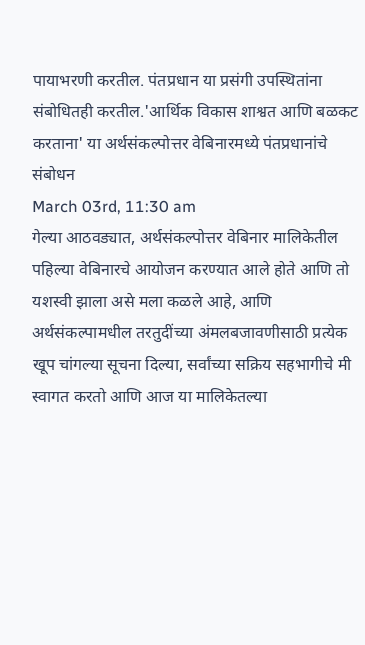पायाभरणी करतील. पंतप्रधान या प्रसंगी उपस्थितांना संबोधितही करतील.'आर्थिक विकास शाश्वत आणि बळकट करताना' या अर्थसंकल्पोत्तर वेबिनारमध्ये पंतप्रधानांचे संबोधन
March 03rd, 11:30 am
गेल्या आठवड्यात, अर्थसंकल्पोत्तर वेबिनार मालिकेतील पहिल्या वेबिनारचे आयोजन करण्यात आले होते आणि तो यशस्वी झाला असे मला कळले आहे, आणि अर्थसंकल्पामधील तरतुदींच्या अंमलबजावणीसाठी प्रत्येक खूप चांगल्या सूचना दिल्या, सर्वांच्या सक्रिय सहभागीचे मी स्वागत करतो आणि आज या मालिकेतल्या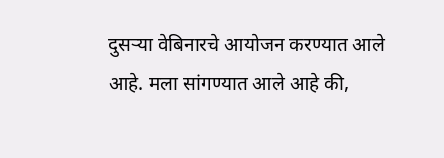दुसऱ्या वेबिनारचे आयोजन करण्यात आले आहे. मला सांगण्यात आले आहे की,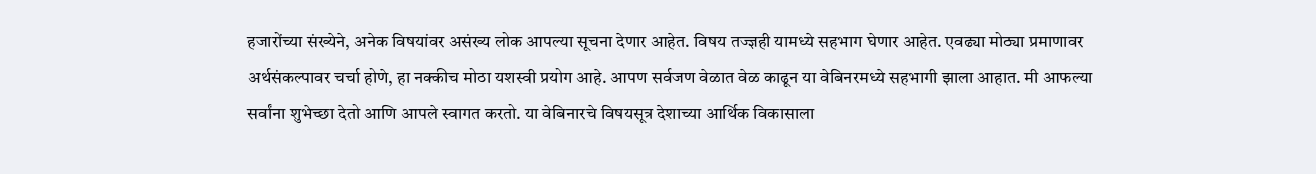हजारोंच्या संख्येने, अनेक विषयांवर असंख्य लोक आपल्या सूचना देणार आहेत. विषय तज्ज्ञही यामध्ये सहभाग घेणार आहेत. एवढ्या मोठ्या प्रमाणावर अर्थसंकल्पावर चर्चा होणे, हा नक्कीच मोठा यशस्वी प्रयोग आहे. आपण सर्वजण वेळात वेळ काढून या वेबिनरमध्ये सहभागी झाला आहात. मी आफल्या सर्वांना शुभेच्छा देतो आणि आपले स्वागत करतो. या वेबिनारचे विषयसूत्र देशाच्या आर्थिक विकासाला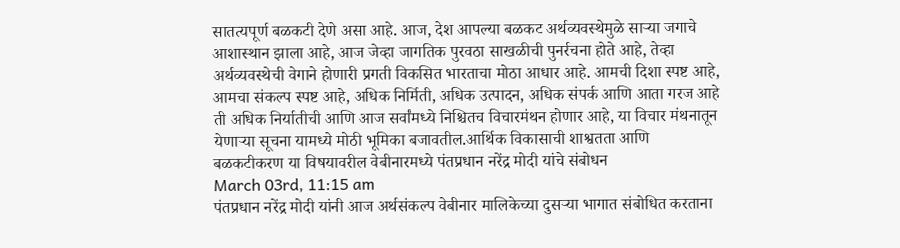सातत्यपूर्ण बळकटी देणे असा आहे. आज, देश आपल्या बळकट अर्थव्यवस्थेमुळे साऱ्या जगाचे आशास्थान झाला आहे, आज जेव्हा जागतिक पुरवठा साखळीची पुनर्रचना होते आहे, तेव्हा अर्थव्यवस्थेची वेगाने होणारी प्रगती विकसित भारताचा मोठा आधार आहे. आमची दिशा स्पष्ट आहे, आमचा संकल्प स्पष्ट आहे, अधिक निर्मिती, अधिक उत्पादन, अधिक संपर्क आणि आता गरज आहे ती अधिक निर्यातीची आणि आज सर्वांमध्ये निश्चितच विचारमंथन होणार आहे, या विचार मंथनातून येणाऱ्या सूचना यामध्ये मोठी भूमिका बजावतील.आर्थिक विकासाची शाश्वतता आणि बळकटीकरण या विषयावरील वेबीनारमध्ये पंतप्रधान नरेंद्र मोदी यांचे संबोधन
March 03rd, 11:15 am
पंतप्रधान नरेंद्र मोदी यांनी आज अर्थसंकल्प वेबीनार मालिकेच्या दुसऱ्या भागात संबोधित करताना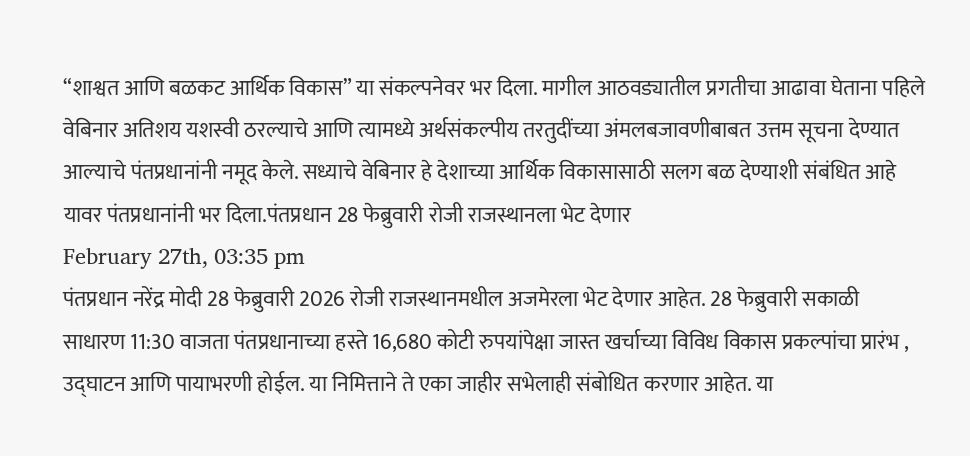“शाश्वत आणि बळकट आर्थिक विकास” या संकल्पनेवर भर दिला. मागील आठवड्यातील प्रगतीचा आढावा घेताना पहिले वेबिनार अतिशय यशस्वी ठरल्याचे आणि त्यामध्ये अर्थसंकल्पीय तरतुदींच्या अंमलबजावणीबाबत उत्तम सूचना देण्यात आल्याचे पंतप्रधानांनी नमूद केले. सध्याचे वेबिनार हे देशाच्या आर्थिक विकासासाठी सलग बळ देण्याशी संबंधित आहे यावर पंतप्रधानांनी भर दिला.पंतप्रधान 28 फेब्रुवारी रोजी राजस्थानला भेट देणार
February 27th, 03:35 pm
पंतप्रधान नरेंद्र मोदी 28 फेब्रुवारी 2026 रोजी राजस्थानमधील अजमेरला भेट देणार आहेत. 28 फेब्रुवारी सकाळी साधारण 11:30 वाजता पंतप्रधानाच्या हस्ते 16,680 कोटी रुपयांपेक्षा जास्त खर्चाच्या विविध विकास प्रकल्पांचा प्रारंभ , उद्घाटन आणि पायाभरणी होईल. या निमित्ताने ते एका जाहीर सभेलाही संबोधित करणार आहेत. या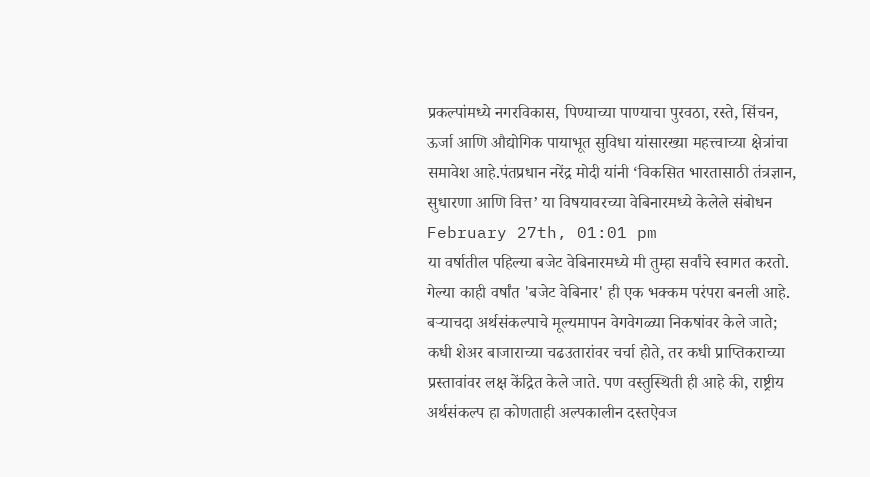प्रकल्पांमध्ये नगरविकास, पिण्याच्या पाण्याचा पुरवठा, रस्ते, सिंचन, ऊर्जा आणि औद्योगिक पायाभूत सुविधा यांसारख्या महत्त्वाच्या क्षेत्रांचा समावेश आहे.पंतप्रधान नरेंद्र मोदी यांनी ‘विकसित भारतासाठी तंत्रज्ञान, सुधारणा आणि वित्त’ या विषयावरच्या वेबिनारमध्ये केलेले संबोधन
February 27th, 01:01 pm
या वर्षातील पहिल्या बजेट वेबिनारमध्ये मी तुम्हा सर्वांचे स्वागत करतो. गेल्या काही वर्षांत 'बजेट वेबिनार' ही एक भक्कम परंपरा बनली आहे. बऱ्याचदा अर्थसंकल्पाचे मूल्यमापन वेगवेगळ्या निकषांवर केले जाते; कधी शेअर बाजाराच्या चढउतारांवर चर्चा होते, तर कधी प्राप्तिकराच्या प्रस्तावांवर लक्ष केंद्रित केले जाते. पण वस्तुस्थिती ही आहे की, राष्ट्रीय अर्थसंकल्प हा कोणताही अल्पकालीन दस्तऐवज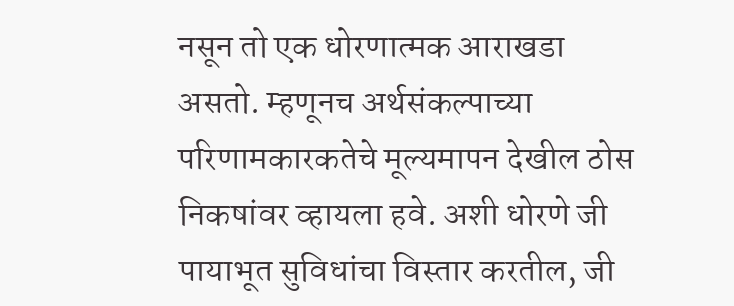नसून तो एक धोरणात्मक आराखडा असतो. म्हणूनच अर्थसंकल्पाच्या परिणामकारकतेचे मूल्यमापन देखील ठोस निकषांवर व्हायला हवे. अशी धोरणे जी पायाभूत सुविधांचा विस्तार करतील, जी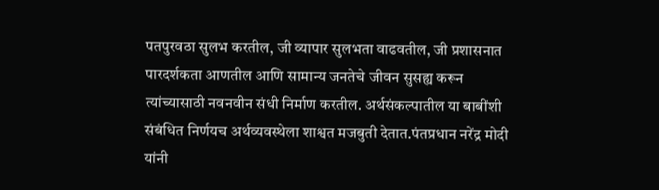पतपुरवठा सुलभ करतील, जी व्यापार सुलभता वाढवतील, जी प्रशासनात पारदर्शकता आणतील आणि सामान्य जनतेचे जीवन सुसह्य करून त्यांच्यासाठी नवनवीन संधी निर्माण करतील. अर्थसंकल्पातील या बाबींशी संबंधित निर्णयच अर्थव्यवस्थेला शाश्वत मजबुती देतात.पंतप्रधान नरेंद्र मोदी यांनी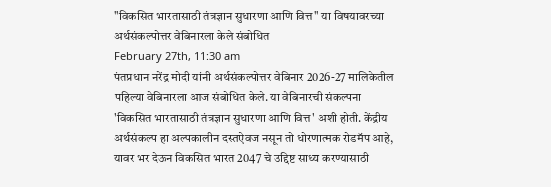"विकसित भारतासाठी तंत्रज्ञान सुधारणा आणि वित्त" या विषयावरच्या अर्थसंकल्पोत्तर वेबिनारला केले संबोधित
February 27th, 11:30 am
पंतप्रधान नरेंद्र मोदी यांनी अर्थसंकल्पोत्तर वेबिनार 2026-27 मालिकेतील पहिल्या वेबिनारला आज संबोधित केले. या वेबिनारची संकल्पना 'विकसित भारतासाठी तंत्रज्ञान सुधारणा आणि वित्त' अशी होती. केंद्रीय अर्थसंकल्प हा अल्पकालीन दस्तऐवज नसून तो धोरणात्मक रोडमॅप आहे, यावर भर देऊन विकसित भारत 2047 चे उद्दिष्ट साध्य करण्यासाठी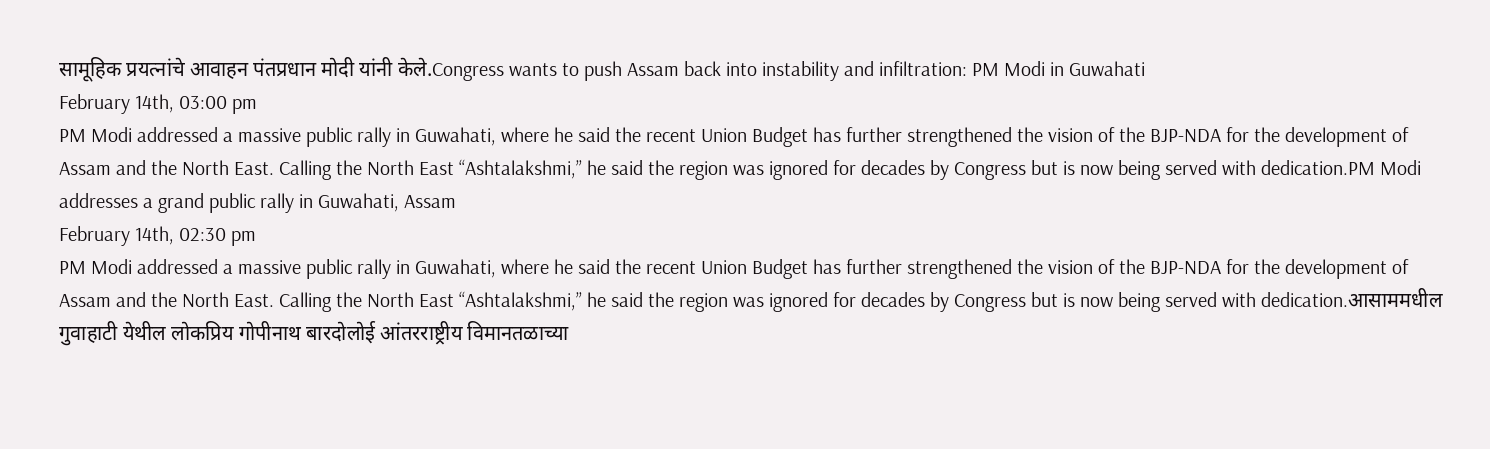सामूहिक प्रयत्नांचे आवाहन पंतप्रधान मोदी यांनी केले.Congress wants to push Assam back into instability and infiltration: PM Modi in Guwahati
February 14th, 03:00 pm
PM Modi addressed a massive public rally in Guwahati, where he said the recent Union Budget has further strengthened the vision of the BJP-NDA for the development of Assam and the North East. Calling the North East “Ashtalakshmi,” he said the region was ignored for decades by Congress but is now being served with dedication.PM Modi addresses a grand public rally in Guwahati, Assam
February 14th, 02:30 pm
PM Modi addressed a massive public rally in Guwahati, where he said the recent Union Budget has further strengthened the vision of the BJP-NDA for the development of Assam and the North East. Calling the North East “Ashtalakshmi,” he said the region was ignored for decades by Congress but is now being served with dedication.आसाममधील गुवाहाटी येथील लोकप्रिय गोपीनाथ बारदोलोई आंतरराष्ट्रीय विमानतळाच्या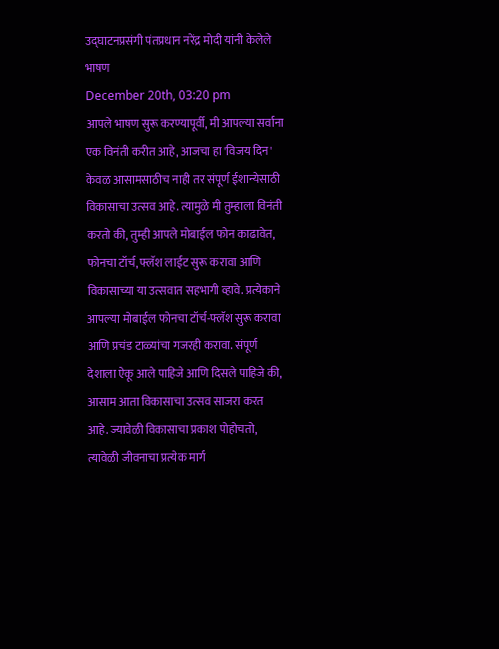उद्घाटनप्रसंगी पंतप्रधान नरेंद्र मोदी यांनी केलेले भाषण
December 20th, 03:20 pm
आपले भाषण सुरू करण्यापूर्वी, मी आपल्या सर्वाना एक विनंती करीत आहे, आजचा हा 'विजय दिन' केवळ आसामसाठीच नाही तर संपूर्ण ईशान्येसाठी विकासाचा उत्सव आहे. त्यामुळे मी तुम्हाला विनंती करतो की, तुम्ही आपले मोबाईल फोन काढावेत, फोनचा टॉर्च, फ्लॅश लाईट सुरू करावा आणि विकासाच्या या उत्सवात सहभागी व्हावे. प्रत्येकाने आपल्या मोबाईल फोनचा टॉर्च-फ्लॅश सुरू करावा आणि प्रचंड टाळ्यांचा गजरही करावा. संपूर्ण देशाला ऐकू आले पाहिजे आणि दिसले पाहिजे की, आसाम आता विकासाचा उत्सव साजरा करत आहे. ज्यावेळी विकासाचा प्रकाश पोहोचतो, त्यावेळी जीवनाचा प्रत्येक मार्ग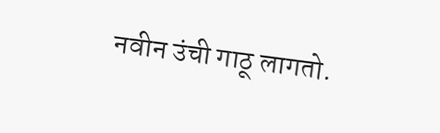नवीन उंची गाठू लागतो.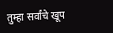तुम्हा सर्वांचे खूप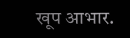खूप आभार.